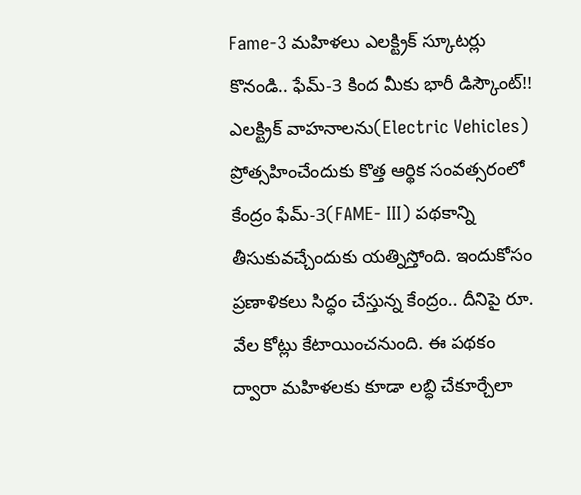Fame-3 మహిళలు ఎలక్ట్రిక్ స్కూటర్లు కొనండి.. ఫేమ్-3 కింద మీకు భారీ డిస్కౌంట్!!
ఎలక్ట్రిక్ వాహనాలను(Electric Vehicles) ప్రోత్సహించేందుకు కొత్త ఆర్థిక సంవత్సరంలో కేంద్రం ఫేమ్-3(FAME- III) పథకాన్ని తీసుకువచ్చేందుకు యత్నిస్తోంది. ఇందుకోసం ప్రణాళికలు సిద్ధం చేస్తున్న కేంద్రం.. దీనిపై రూ. వేల కోట్లు కేటాయించనుంది. ఈ పథకం ద్వారా మహిళలకు కూడా లబ్ధి చేకూర్చేలా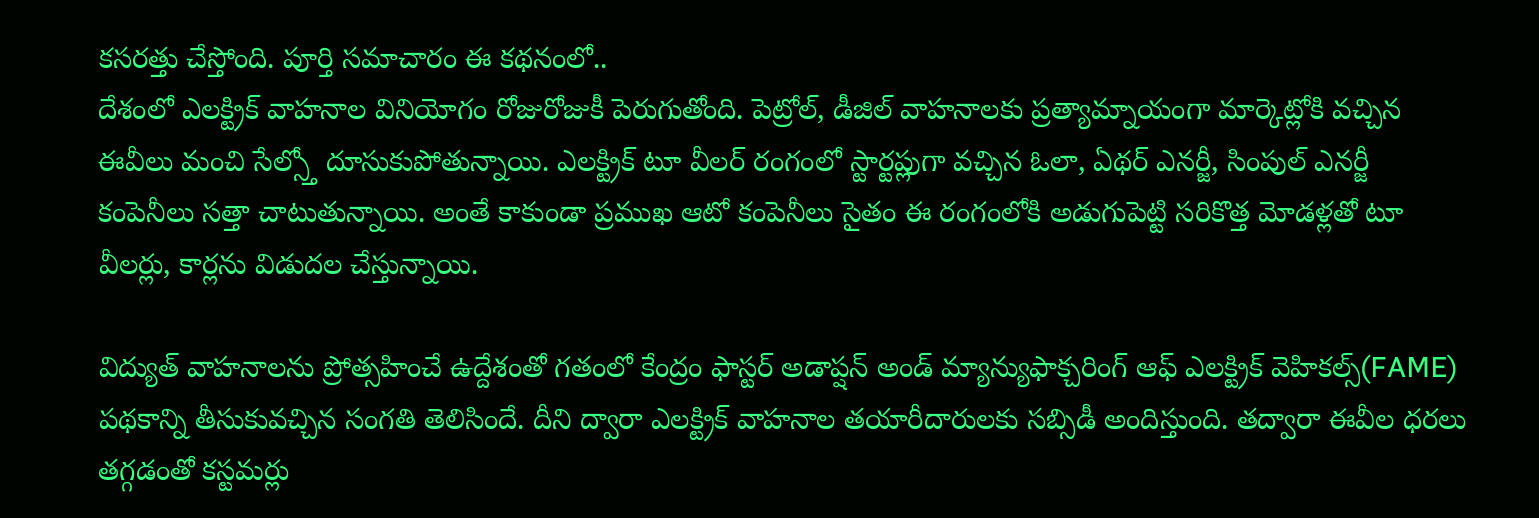కసరత్తు చేస్తోంది. పూర్తి సమాచారం ఈ కథనంలో..
దేశంలో ఎలక్ట్రిక్ వాహనాల వినియోగం రోజురోజుకీ పెరుగుతోంది. పెట్రోల్, డీజిల్ వాహనాలకు ప్రత్యామ్నాయంగా మార్కెట్లోకి వచ్చిన ఈవీలు మంచి సేల్స్తో దూసుకుపోతున్నాయి. ఎలక్ట్రిక్ టూ వీలర్ రంగంలో స్టార్టప్లుగా వచ్చిన ఓలా, ఏథర్ ఎనర్జీ, సింపుల్ ఎనర్జీ కంపెనీలు సత్తా చాటుతున్నాయి. అంతే కాకుండా ప్రముఖ ఆటో కంపెనీలు సైతం ఈ రంగంలోకి అడుగుపెట్టి సరికొత్త మోడళ్లతో టూ వీలర్లు, కార్లను విడుదల చేస్తున్నాయి.

విద్యుత్ వాహనాలను ప్రోత్సహించే ఉద్దేశంతో గతంలో కేంద్రం ఫాస్టర్ అడాప్షన్ అండ్ మ్యాన్యుఫాక్చరింగ్ ఆఫ్ ఎలక్ట్రిక్ వెహికల్స్(FAME) పథకాన్ని తీసుకువచ్చిన సంగతి తెలిసిందే. దీని ద్వారా ఎలక్ట్రిక్ వాహనాల తయారీదారులకు సబ్సిడీ అందిస్తుంది. తద్వారా ఈవీల ధరలు తగ్గడంతో కస్టమర్లు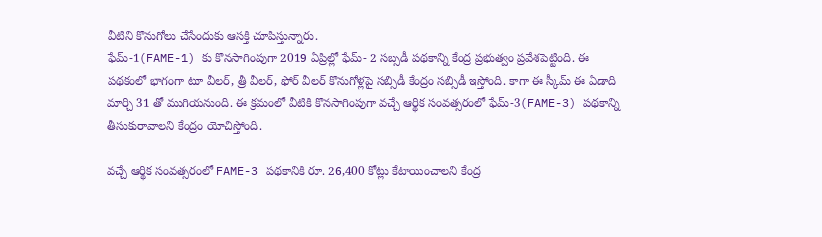వీటిని కొనుగోలు చేసేందుకు ఆసక్తి చూపిస్తున్నారు.
ఫేమ్-1(FAME-1) కు కొనసాగింపుగా 2019 ఏప్రిల్లో ఫేమ్- 2 సబ్సడీ పథకాన్ని కేంద్ర ప్రభుత్వం ప్రవేశపెట్టింది. ఈ పథకంలో భాగంగా టూ వీలర్, త్రీ వీలర్, ఫోర్ వీలర్ కొనుగోళ్లపై సబ్సిడీ కేంద్రం సబ్సిడీ ఇస్తోంది. కాగా ఈ స్కీమ్ ఈ ఏడాది మార్చి 31 తో ముగియనుంది. ఈ క్రమంలో వీటికి కొనసాగింపుగా వచ్చే ఆర్థిక సంవత్సరంలో ఫేమ్-3(FAME-3) పథకాన్ని తీసుకురావాలని కేంద్రం యోచిస్తోంది.

వచ్చే ఆర్థిక సంవత్సరంలో FAME-3 పథకానికి రూ. 26,400 కోట్లు కేటాయించాలని కేంద్ర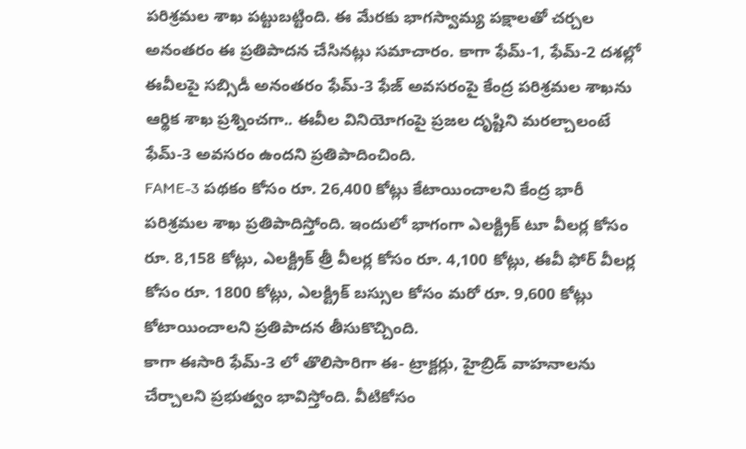పరిశ్రమల శాఖ పట్టుబట్టింది. ఈ మేరకు భాగస్వామ్య పక్షాలతో చర్చల అనంతరం ఈ ప్రతిపాదన చేసినట్లు సమాచారం. కాగా ఫేమ్-1, ఫేమ్-2 దశల్లో ఈవీలపై సబ్సిడీ అనంతరం ఫేమ్-3 ఫేజ్ అవసరంపై కేంద్ర పరిశ్రమల శాఖను ఆర్థిక శాఖ ప్రశ్నించగా.. ఈవీల వినియోగంపై ప్రజల దృష్టిని మరల్చాలంటే ఫేమ్-3 అవసరం ఉందని ప్రతిపాదించింది.
FAME-3 పథకం కోసం రూ. 26,400 కోట్లు కేటాయించాలని కేంద్ర భారీ పరిశ్రమల శాఖ ప్రతిపాదిస్తోంది. ఇందులో భాగంగా ఎలక్ట్రిక్ టూ వీలర్ల కోసం రూ. 8,158 కోట్లు, ఎలక్ట్రిక్ త్రీ వీలర్ల కోసం రూ. 4,100 కోట్లు, ఈవీ ఫోర్ వీలర్ల కోసం రూ. 1800 కోట్లు, ఎలక్ట్రిక్ బస్సుల కోసం మరో రూ. 9,600 కోట్లు కోటాయించాలని ప్రతిపాదన తీసుకొచ్చింది.
కాగా ఈసారి ఫేమ్-3 లో తొలిసారిగా ఈ- ట్రాక్టర్లు, హైబ్రిడ్ వాహనాలను చేర్చాలని ప్రభుత్వం భావిస్తోంది. వీటికోసం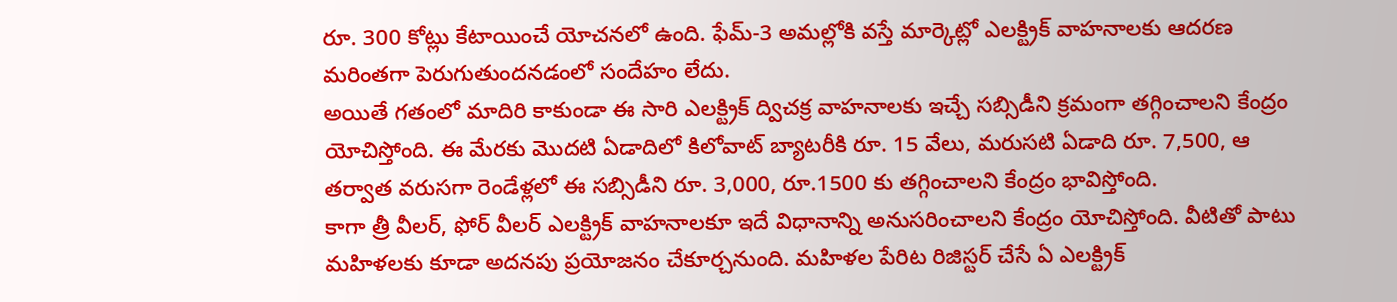రూ. 300 కోట్లు కేటాయించే యోచనలో ఉంది. ఫేమ్-3 అమల్లోకి వస్తే మార్కెట్లో ఎలక్ట్రిక్ వాహనాలకు ఆదరణ మరింతగా పెరుగుతుందనడంలో సందేహం లేదు.
అయితే గతంలో మాదిరి కాకుండా ఈ సారి ఎలక్ట్రిక్ ద్విచక్ర వాహనాలకు ఇచ్చే సబ్సిడీని క్రమంగా తగ్గించాలని కేంద్రం యోచిస్తోంది. ఈ మేరకు మొదటి ఏడాదిలో కిలోవాట్ బ్యాటరీకి రూ. 15 వేలు, మరుసటి ఏడాది రూ. 7,500, ఆ తర్వాత వరుసగా రెండేళ్లలో ఈ సబ్సిడీని రూ. 3,000, రూ.1500 కు తగ్గించాలని కేంద్రం భావిస్తోంది.
కాగా త్రీ వీలర్, ఫోర్ వీలర్ ఎలక్ట్రిక్ వాహనాలకూ ఇదే విధానాన్ని అనుసరించాలని కేంద్రం యోచిస్తోంది. వీటితో పాటు మహిళలకు కూడా అదనపు ప్రయోజనం చేకూర్చనుంది. మహిళల పేరిట రిజిస్టర్ చేసే ఏ ఎలక్ట్రిక్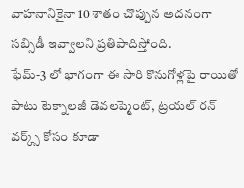వాహనానికైనా 10 శాతం చొప్పున అదనంగా సబ్సిడీ ఇవ్వాలని ప్రతిపాదిస్తోంది.
ఫేమ్-3 లో భాగంగా ఈ సారి కొనుగోళ్లపై రాయితో పాటు టెక్నాలజీ డెవలప్మెంట్, ట్రయల్ రన్ వర్క్స్ కోసం కూడా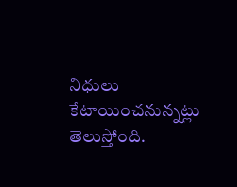నిధులు కేటాయించనున్నట్లు తెలుస్తోంది.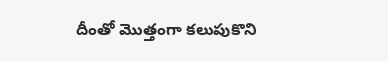దీంతో మొత్తంగా కలుపుకొని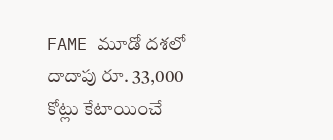FAME మూడో దశలో దాదాపు రూ. 33,000 కోట్లు కేటాయించే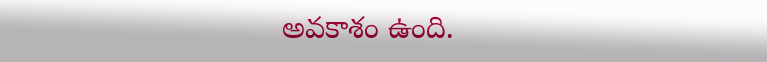అవకాశం ఉంది.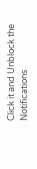Click it and Unblock the Notifications